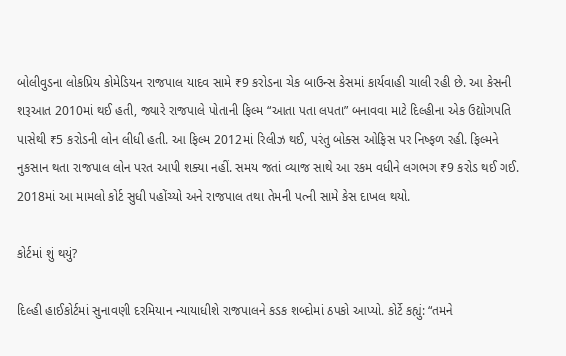બોલીવુડના લોકપ્રિય કોમેડિયન રાજપાલ યાદવ સામે ₹9 કરોડના ચેક બાઉન્સ કેસમાં કાર્યવાહી ચાલી રહી છે. આ કેસની શરૂઆત 2010માં થઈ હતી, જ્યારે રાજપાલે પોતાની ફિલ્મ “આતા પતા લપતા” બનાવવા માટે દિલ્હીના એક ઉદ્યોગપતિ પાસેથી ₹5 કરોડની લોન લીધી હતી. આ ફિલ્મ 2012માં રિલીઝ થઈ, પરંતુ બોક્સ ઓફિસ પર નિષ્ફળ રહી. ફિલ્મને નુકસાન થતા રાજપાલ લોન પરત આપી શક્યા નહીં. સમય જતાં વ્યાજ સાથે આ રકમ વધીને લગભગ ₹9 કરોડ થઈ ગઈ. 2018માં આ મામલો કોર્ટ સુધી પહોંચ્યો અને રાજપાલ તથા તેમની પત્ની સામે કેસ દાખલ થયો.

કોર્ટમાં શું થયું?

દિલ્હી હાઈકોર્ટમાં સુનાવણી દરમિયાન ન્યાયાધીશે રાજપાલને કડક શબ્દોમાં ઠપકો આપ્યો. કોર્ટે કહ્યું: “તમને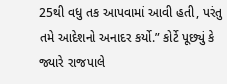25થી વધુ તક આપવામાં આવી હતી, પરંતુ તમે આદેશનો અનાદર કર્યો.” કોર્ટે પૂછ્યું કે જ્યારે રાજપાલે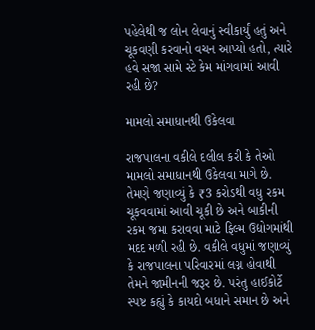પહેલેથી જ લોન લેવાનું સ્વીકાર્યું હતું અને ચૂકવણી કરવાનો વચન આપ્યો હતો, ત્યારે હવે સજા સામે સ્ટે કેમ માંગવામાં આવી રહી છે?

મામલો સમાધાનથી ઉકેલવા

રાજપાલના વકીલે દલીલ કરી કે તેઓ મામલો સમાધાનથી ઉકેલવા માગે છે. તેમણે જણાવ્યું કે ₹3 કરોડથી વધુ રકમ ચૂકવવામાં આવી ચૂકી છે અને બાકીની રકમ જમા કરાવવા માટે ફિલ્મ ઉદ્યોગમાંથી મદદ મળી રહી છે. વકીલે વધુમાં જણાવ્યું કે રાજપાલના પરિવારમાં લગ્ન હોવાથી તેમને જામીનની જરૂર છે. પરંતુ હાઈકોર્ટે સ્પષ્ટ કહ્યું કે કાયદો બધાને સમાન છે અને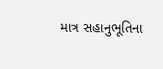માત્ર સહાનુભૂતિના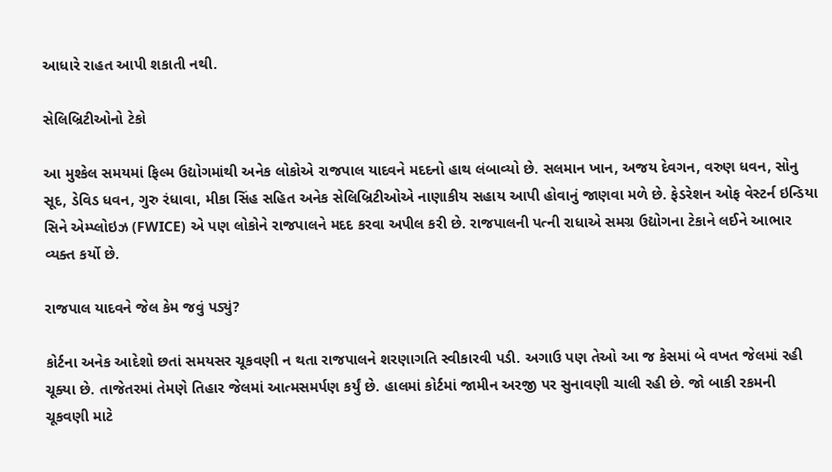આધારે રાહત આપી શકાતી નથી.

સેલિબ્રિટીઓનો ટેકો

આ મુશ્કેલ સમયમાં ફિલ્મ ઉદ્યોગમાંથી અનેક લોકોએ રાજપાલ યાદવને મદદનો હાથ લંબાવ્યો છે. સલમાન ખાન, અજય દેવગન, વરુણ ધવન, સોનુ સૂદ, ડેવિડ ધવન, ગુરુ રંધાવા, મીકા સિંહ સહિત અનેક સેલિબ્રિટીઓએ નાણાકીય સહાય આપી હોવાનું જાણવા મળે છે. ફેડરેશન ઓફ વેસ્ટર્ન ઇન્ડિયા સિને એમ્પ્લોઇઝ (FWICE) એ પણ લોકોને રાજપાલને મદદ કરવા અપીલ કરી છે. રાજપાલની પત્ની રાધાએ સમગ્ર ઉદ્યોગના ટેકાને લઈને આભાર વ્યક્ત કર્યો છે.

રાજપાલ યાદવને જેલ કેમ જવું પડ્યું?

કોર્ટના અનેક આદેશો છતાં સમયસર ચૂકવણી ન થતા રાજપાલને શરણાગતિ સ્વીકારવી પડી. અગાઉ પણ તેઓ આ જ કેસમાં બે વખત જેલમાં રહી ચૂક્યા છે. તાજેતરમાં તેમણે તિહાર જેલમાં આત્મસમર્પણ કર્યું છે. હાલમાં કોર્ટમાં જામીન અરજી પર સુનાવણી ચાલી રહી છે. જો બાકી રકમની ચૂકવણી માટે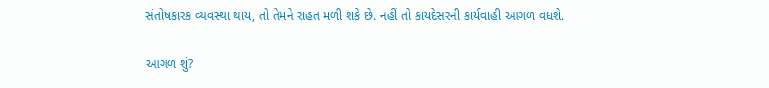સંતોષકારક વ્યવસ્થા થાય, તો તેમને રાહત મળી શકે છે. નહીં તો કાયદેસરની કાર્યવાહી આગળ વધશે.

આગળ શું?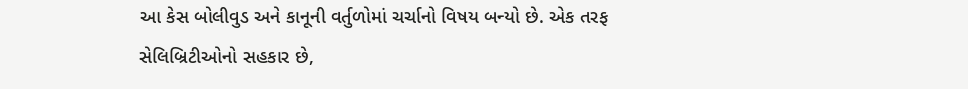આ કેસ બોલીવુડ અને કાનૂની વર્તુળોમાં ચર્ચાનો વિષય બન્યો છે. એક તરફ સેલિબ્રિટીઓનો સહકાર છે,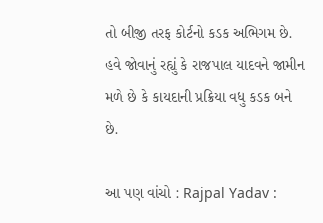તો બીજી તરફ કોર્ટનો કડક અભિગમ છે. હવે જોવાનું રહ્યું કે રાજપાલ યાદવને જામીન મળે છે કે કાયદાની પ્રક્રિયા વધુ કડક બને છે.

આ પણ વાંચો : Rajpal Yadav :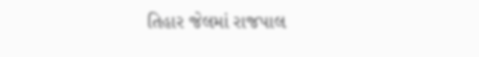તિહાર જેલમાં રાજપાલ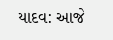યાદવ: આજે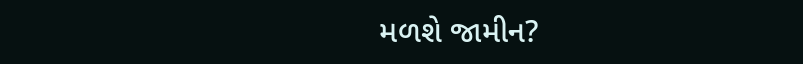મળશે જામીન?